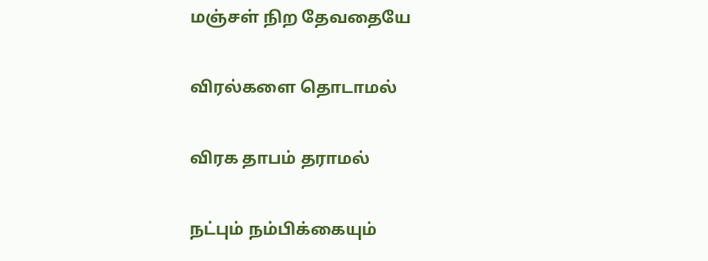மஞ்சள் நிற தேவதையே

விரல்களை தொடாமல்

விரக தாபம் தராமல்

நட்பும் நம்பிக்கையும்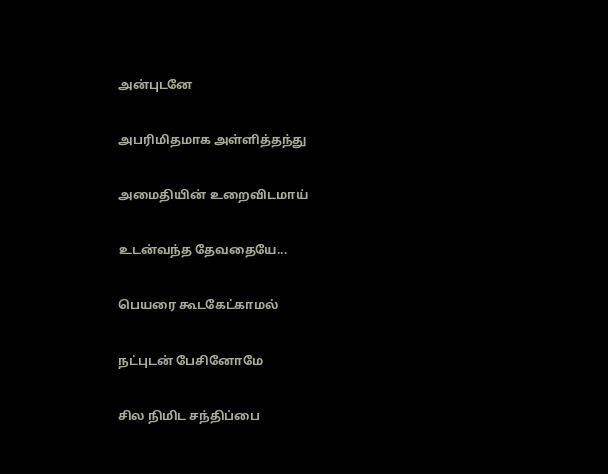அன்புடனே

அபரிமிதமாக அள்ளித்தந்து

அமைதியின் உறைவிடமாய்

உடன்வந்த தேவதையே...

பெயரை கூடகேட்காமல்

நட்புடன் பேசினோமே

சில நிமிட சந்திப்பை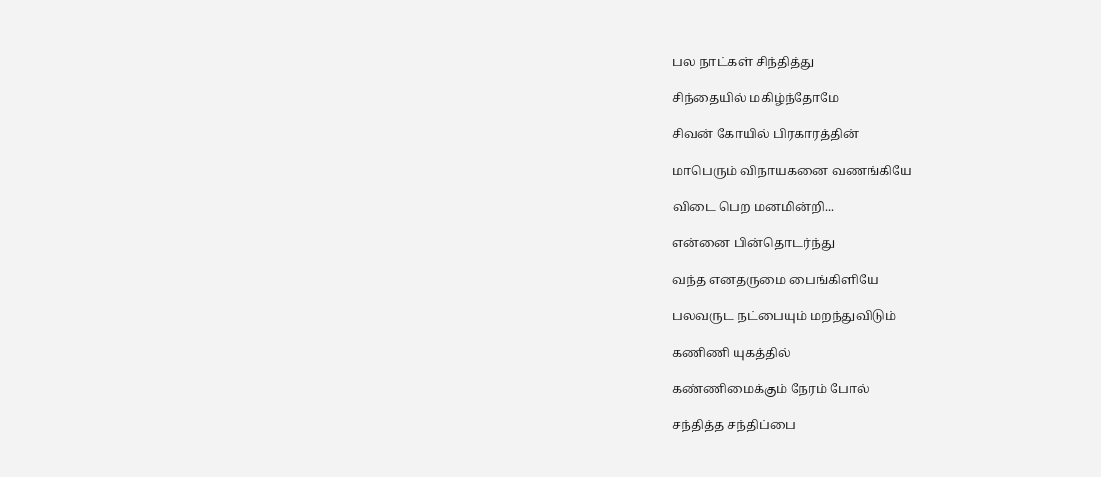பல நாட்கள் சிந்தித்து

சிந்தையில் மகிழ்ந்தோமே

சிவன் கோயில் பிரகாரத்தின்

மாபெரும் விநாயகனை வணங்கியே

விடை பெற மனமின்றி...

என்னை பின்தொடர்ந்து

வந்த எனதருமை பைங்கிளியே

பலவருட நட்பையும் மறந்துவிடும்

கணிணி யுகத்தில்

கண்ணிமைக்கும் நேரம் போல்

சந்தித்த சந்திப்பை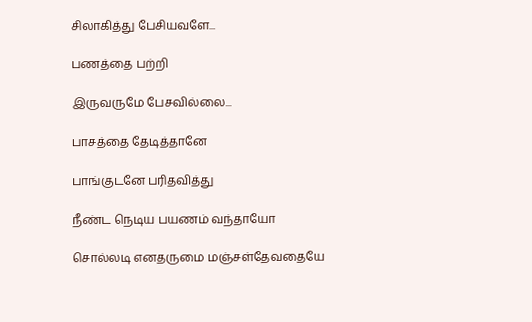சிலாகித்து பேசியவளே...

பணத்தை பற்றி

இருவருமே பேசவில்லை...

பாசத்தை தேடித்தானே

பாங்குடனே பரிதவித்து

நீண்ட நெடிய பயணம் வந்தாயோ

சொல்லடி எனதருமை மஞ்சள்தேவதையே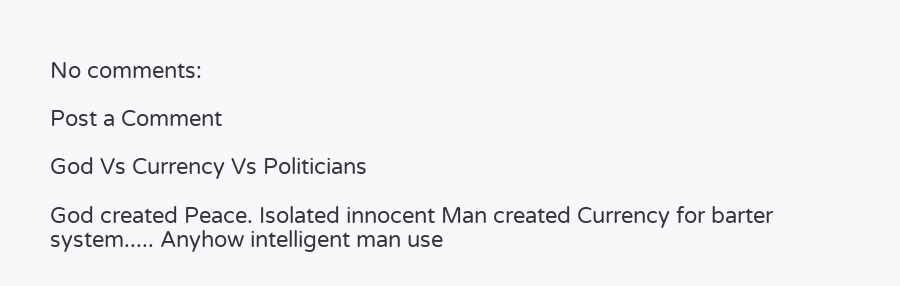No comments:

Post a Comment

God Vs Currency Vs Politicians

God created Peace. Isolated innocent Man created Currency for barter system..... Anyhow intelligent man use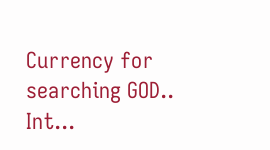Currency for searching GOD.. Int...